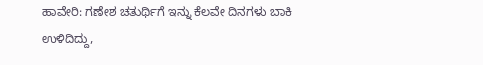ಹಾವೇರಿ: ಗಣೇಶ ಚತುರ್ಥಿಗೆ ಇನ್ನು ಕೆಲವೇ ದಿನಗಳು ಬಾಕಿ ಉಳಿದಿದ್ದು,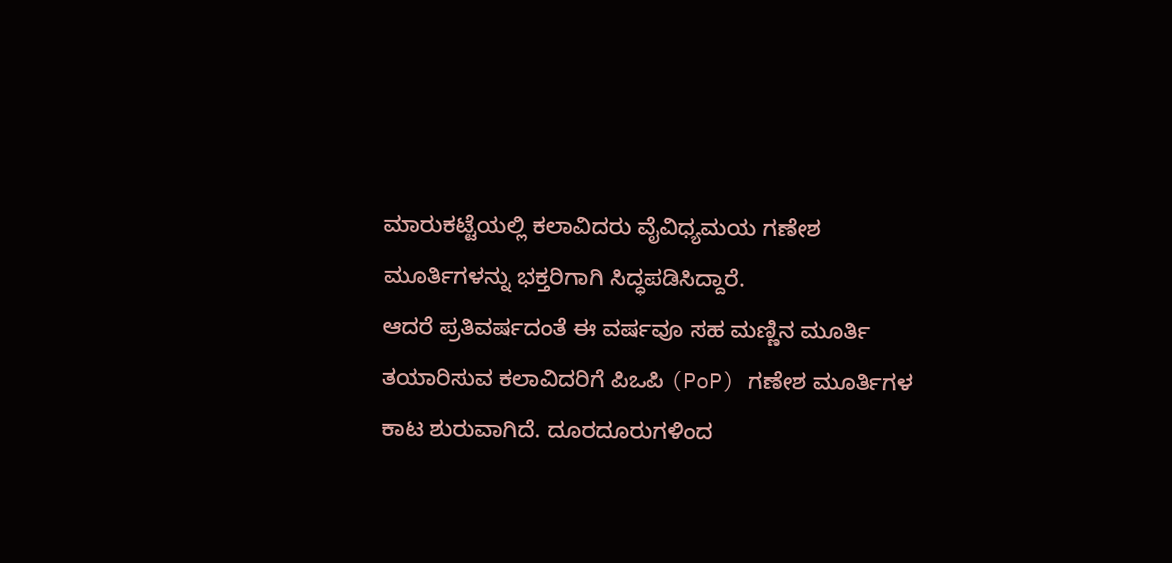ಮಾರುಕಟ್ಟೆಯಲ್ಲಿ ಕಲಾವಿದರು ವೈವಿಧ್ಯಮಯ ಗಣೇಶ ಮೂರ್ತಿಗಳನ್ನು ಭಕ್ತರಿಗಾಗಿ ಸಿದ್ಧಪಡಿಸಿದ್ದಾರೆ.
ಆದರೆ ಪ್ರತಿವರ್ಷದಂತೆ ಈ ವರ್ಷವೂ ಸಹ ಮಣ್ಣಿನ ಮೂರ್ತಿ ತಯಾರಿಸುವ ಕಲಾವಿದರಿಗೆ ಪಿಒಪಿ (PoP) ಗಣೇಶ ಮೂರ್ತಿಗಳ ಕಾಟ ಶುರುವಾಗಿದೆ. ದೂರದೂರುಗಳಿಂದ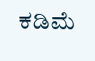ಕಡಿಮೆ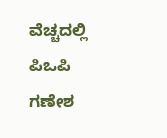ವೆಚ್ಚದಲ್ಲಿ ಪಿಒಪಿ ಗಣೇಶ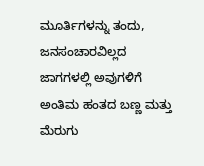ಮೂರ್ತಿಗಳನ್ನು ತಂದು, ಜನಸಂಚಾರವಿಲ್ಲದ ಜಾಗಗಳಲ್ಲಿ ಅವುಗಳಿಗೆ ಅಂತಿಮ ಹಂತದ ಬಣ್ಣ ಮತ್ತು ಮೆರುಗು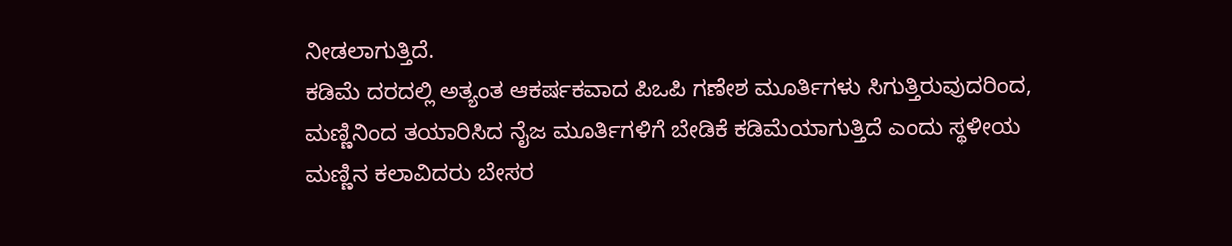ನೀಡಲಾಗುತ್ತಿದೆ.
ಕಡಿಮೆ ದರದಲ್ಲಿ ಅತ್ಯಂತ ಆಕರ್ಷಕವಾದ ಪಿಒಪಿ ಗಣೇಶ ಮೂರ್ತಿಗಳು ಸಿಗುತ್ತಿರುವುದರಿಂದ, ಮಣ್ಣಿನಿಂದ ತಯಾರಿಸಿದ ನೈಜ ಮೂರ್ತಿಗಳಿಗೆ ಬೇಡಿಕೆ ಕಡಿಮೆಯಾಗುತ್ತಿದೆ ಎಂದು ಸ್ಥಳೀಯ ಮಣ್ಣಿನ ಕಲಾವಿದರು ಬೇಸರ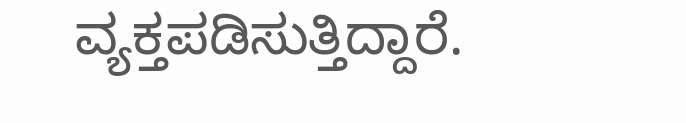ವ್ಯಕ್ತಪಡಿಸುತ್ತಿದ್ದಾರೆ.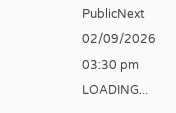PublicNext
02/09/2026 03:30 pm
LOADING...